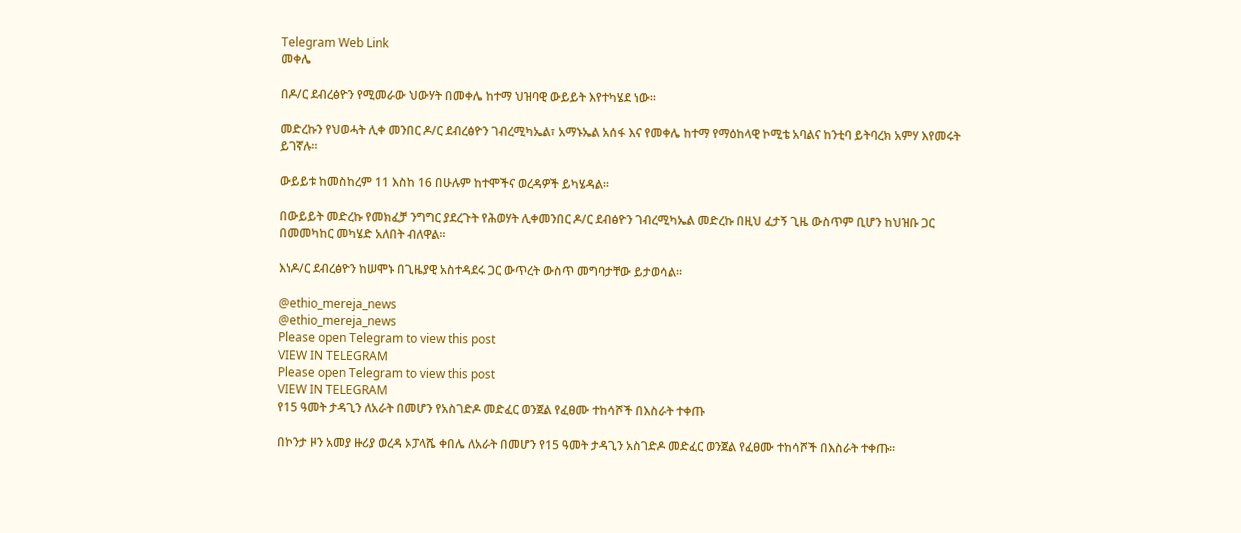Telegram Web Link
መቀሌ

በዶ/ር ደብረፅዮን የሚመራው ህውሃት በመቀሌ ከተማ ህዝባዊ ውይይት እየተካሄደ ነው።

መድረኩን የህወሓት ሊቀ መንበር ዶ/ር ደብረፅዮን ገብረሚካኤል፣ አማኑኤል አሰፋ እና የመቀሌ ከተማ የማዕከላዊ ኮሚቴ አባልና ከንቲባ ይትባረክ አምሃ እየመሩት ይገኛሉ።

ውይይቱ ከመስከረም 11 እስከ 16 በሁሉም ከተሞችና ወረዳዎች ይካሄዳል።

በውይይት መድረኩ የመክፈቻ ንግግር ያደረጉት የሕወሃት ሊቀመንበር ዶ/ር ደብፅዮን ገብረሚካኤል መድረኩ በዚህ ፈታኝ ጊዜ ውስጥም ቢሆን ከህዝቡ ጋር በመመካከር መካሄድ አለበት ብለዋል።

እነዶ/ር ደብረፅዮን ከሠሞኑ በጊዜያዊ አስተዳደሩ ጋር ውጥረት ውስጥ መግባታቸው ይታወሳል።

@ethio_mereja_news
@ethio_mereja_news
Please open Telegram to view this post
VIEW IN TELEGRAM
Please open Telegram to view this post
VIEW IN TELEGRAM
የ15 ዓመት ታዳጊን ለአራት በመሆን የአስገድዶ መድፈር ወንጀል የፈፀሙ ተከሳሾች በእስራት ተቀጡ

በኮንታ ዞን አመያ ዙሪያ ወረዳ ኦፓላሼ ቀበሌ ለአራት በመሆን የ15 ዓመት ታዳጊን አስገድዶ መድፈር ወንጀል የፈፀሙ ተከሳሾች በእስራት ተቀጡ።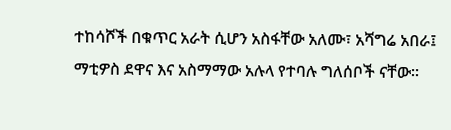ተከሳሾች በቁጥር አራት ሲሆን አስፋቸው አለሙ፣ አሻግሬ አበራ፤  ማቲዎስ ደዋና እና አስማማው አሉላ የተባሉ ግለሰቦች ናቸው።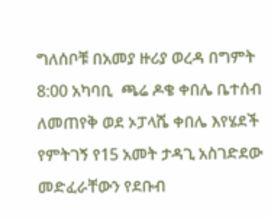ግለሰቦቹ በአመያ ዙሪያ ወረዳ በግምት 8:00 አካባቢ  ጫሬ ዶቄ ቀበሌ ቤተሰብ ለመጠየቅ ወደ ኦፓላሼ ቀበሌ እየሄደች የምትገኝ የ15 አመት ታዳጊ አስገድደው መድፈራቸውን የደቡብ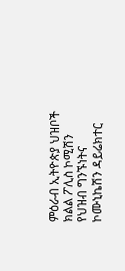ምዕራብ ኢትዮጵያ ህዝቦች  ክልል ፖሊስ ኮሚሽን የህዝብ ግንኙነትና ኮሙኒኬሽን ዳይሬክተር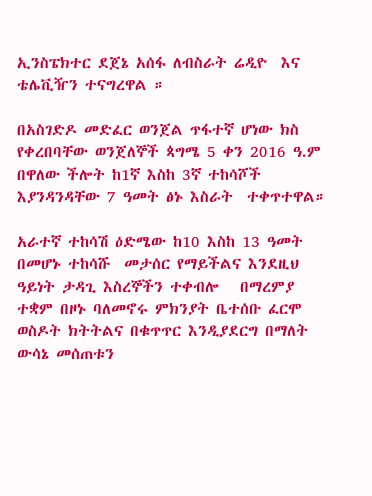ኢንስፔክተር ደጀኔ አሰፋ ለብስራት ሬዲዮ  እና  ቴሌቪዥን ተናግረዋል ።

በአስገድዶ መድፈር ወንጀል ጥፋተኛ ሆነው ክስ የቀረበባቸው ወንጀለኞች ጳግሜ 5 ቀን 2016 ዓ.ም  በዋለው ችሎት ከ1ኛ እስከ 3ኛ ተከሳሾች እያንዳንዳቸው 7 ዓመት ፅኑ እስራት  ተቀጥተዋል።

አራተኛ ተከሳሽ ዕድሜው ከ10 እስከ 13 ዓመት በመሆኑ ተከሳሹ  መታሰር የማይችልና እንደዚህ ዓይነት ታዳጊ እስረኞችን ተቀብሎ   በማረምያ ተቋም በዞኑ ባለመኖሩ ምክንያት ቤተሰቡ ፈርሞ ወስዶት ክትትልና በቁጥጥር እንዲያደርግ በማለት ውሳኔ መሰጠቱን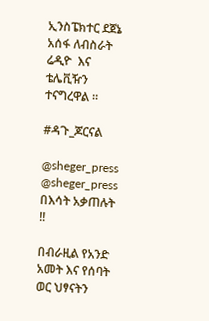ኢንስፔክተር ደጀኔ አሰፋ ለብስራት ሬዲዮ  እና  ቴሌቪዥን ተናግረዋል ።

#ዳጉ_ጆርናል

@sheger_press
@sheger_press
በእሳት አቃጠሉት ‼

በብራዚል የአንድ አመት እና የሰባት ወር ህፃናትን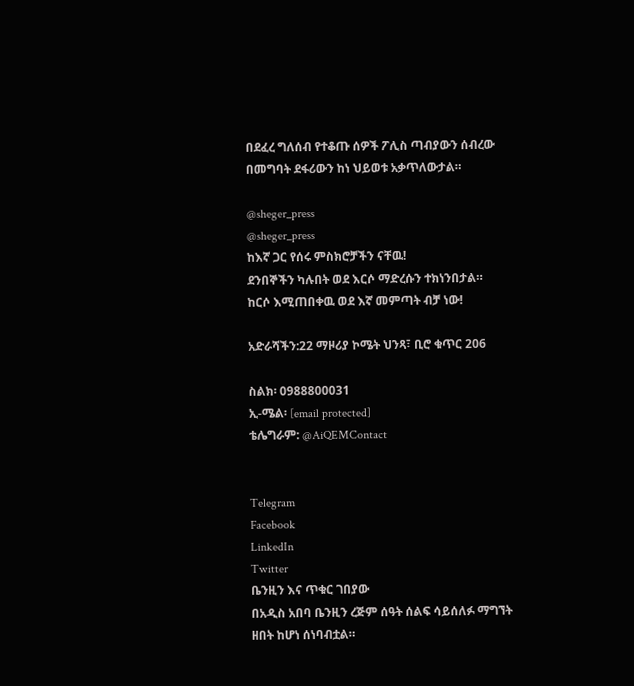በደፈረ ግለሰብ የተቆጡ ሰዎች ፖሊስ ጣብያውን ሰብረው በመግባት ደፋሪውን ከነ ህይወቱ አቃጥለውታል።

@sheger_press
@sheger_press
ከእኛ ጋር የሰሩ ምስክሮቻችን ናቸዉ!
ደንበኞችን ካሉበት ወደ እርሶ ማድረሱን ተክነንበታል።
ከርሶ እሚጠበቀዉ ወደ እኛ መምጣት ብቻ ነው!

አድራሻችን:22 ማዞሪያ ኮሜት ህንጻ፣ ቢሮ ቁጥር 206

ስልክ፡ 0988800031
ኢ-ሜል፡ [email protected]
ቴሌግራም: @AiQEMContact


Telegram
Facebook
LinkedIn
Twitter
ቤንዚን እና ጥቁር ገበያው
በአዲስ አበባ ቤንዚን ረጅም ሰዓት ሰልፍ ሳይሰለፉ ማግኘት ዘበት ከሆነ ሰነባብቷል።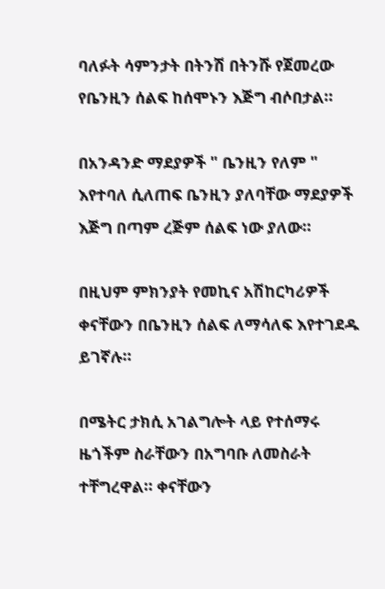ባለፉት ሳምንታት በትንሽ በትንሹ የጀመረው የቤንዚን ሰልፍ ከሰሞኑን እጅግ ብሶበታል።

በአንዳንድ ማደያዎች " ቤንዚን የለም " እየተባለ ሲለጠፍ ቤንዚን ያለባቸው ማደያዎች እጅግ በጣም ረጅም ሰልፍ ነው ያለው።

በዚህም ምክንያት የመኪና አሽከርካሪዎች ቀናቸውን በቤንዚን ሰልፍ ለማሳለፍ እየተገደዱ ይገኛሉ።

በሜትር ታክሲ አገልግሎት ላይ የተሰማሩ ዜጎችም ስራቸውን በአግባቡ ለመስራት ተቸግረዋል። ቀናቸውን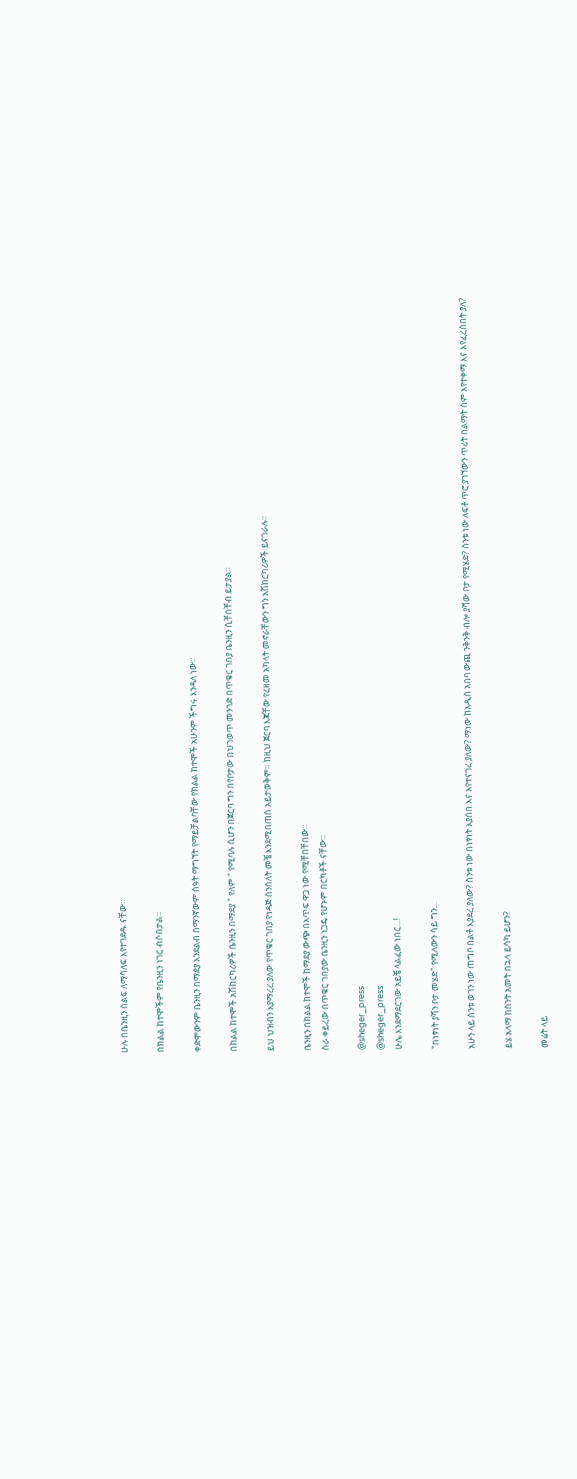ሁሉ በቤንዚን ሰልፍ ለማሳለፍ እየተገደዱ ናቸው።

በክልል ከተሞችም የቤንዚን ነገር ብሶበታል።

ቀድሞውንም ቤንዚን በማደያ እንደልብ በማንኛውም ሰዓት ማግኘት የማይቻልባቸው የክልል ከተሞች አሁንም ችግሩ እንዳለ ነው።

በክልል ከተሞች አሽከርካሪዎች ቤንዚን በማደያ " የለም " የሚባሉ ሲሆን በጀርባ ግን በየቦታው በህገወጥ መንገድ በጥቁር ገበያ ቤንዚን ሲቸበቸብ ይታያል።

ይህ ህዝብን እያማረረ ያለው የጥቁር ገበያ የነዳጅ ሰንሰለት መቼ እንደሚበጠስ አይታወቅም። ከዚህ ጀርባ እጃቸው የረዘመ አካላት መኖራቸውን ግን አሽከርካሪዎች ይናገራሉ።

ቤንዚን በክልል ከተሞች ከማደያ ውጭ በእጥፍ ዋጋ ነው የሚቸበቸበው።
ስራ ቀይረው በጥቁር ገበያው ቤንዚን ነጋዴ የሆኑም በርካቶች ናቸው።

@sheger_press
@sheger_press
ሁሌ እንደማደርገው አይቼ ላልፈው ነበር...!

"በነፃነት ያሻን ቦታ መሄድ" የሚለውን ሳይ ግን...

አሁን ላይ ስንቱ ወገን ነው ጠግቦ በልቶ እያደረ ያለው? ስንቱ ነው በነፃነት እያሰበ እና እየተናገረ ያለው? ማነው ከአዲስ አበባ ውጪ ንቅንቅ ብሎ ያሻው ቦታ የሚሄድ? ስንቱ ነው ለፍቶ ጥሮ ያገኘውን ጥሪት በልማት ስም እየተቀማ እና እየፈረሰበት ያለ?

ይሄ አላማ ከስንት አመት በኋላ ይሳካ ይሆን?

መሬት ላይ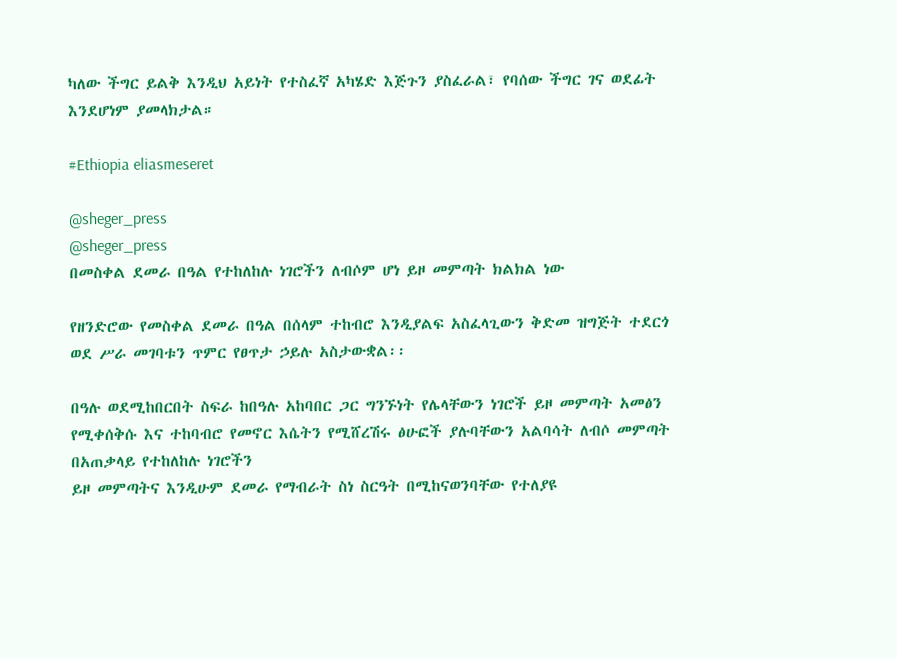ካለው ችግር ይልቅ እንዲህ አይነት የተስፈኛ አካሄድ እጅጉን ያስፈራል፣ የባሰው ችግር ገና ወደፊት እንደሆነም ያመላክታል።

#Ethiopia eliasmeseret

@sheger_press
@sheger_press
በመስቀል ደመራ በዓል የተከለከሉ ነገሮችን ለብሶም ሆነ ይዞ መምጣት ክልክል ነው

የዘንድሮው የመስቀል ደመራ በዓል በሰላም ተከብሮ እንዲያልፍ አስፈላጊውን ቅድመ ዝግጅት ተደርጎ ወደ ሥራ መገባቱን ጥምር የፀጥታ ኃይሉ አስታውቋል፡፡

በዓሉ ወደሚከበርበት ስፍራ ከበዓሉ አከባበር ጋር ግንኙነት የሌላቸውን ነገሮች ይዞ መምጣት አመፅን የሚቀሰቅሱ እና ተከባብሮ የመኖር እሴትን የሚሸረሽሩ ፅሁፎች ያሉባቸውን አልባሳት ለብሶ መምጣት በአጠቃላይ የተከለከሉ ነገሮችን
ይዞ መምጣትና እንዲሁም ደመራ የማብራት ስነ ስርዓት በሚከናወንባቸው የተለያዩ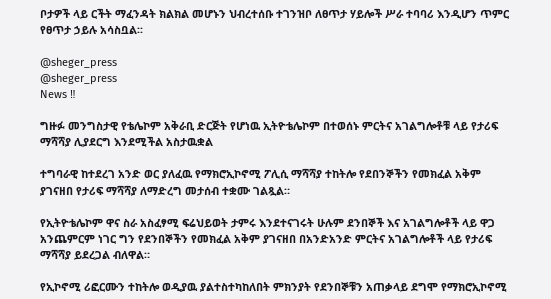ቦታዎች ላይ ርችት ማፈንዳት ክልክል መሆኑን ህብረተሰቡ ተገንዝቦ ለፀጥታ ሃይሎች ሥራ ተባባሪ እንዲሆን ጥምር የፀጥታ ኃይሉ አሳስቧል፡፡

@sheger_press
@sheger_press
News ‼

ግዙፉ መንግስታዊ የቴሌኮም አቅራቢ ድርጅት የሆነዉ ኢትዮቴሌኮም በተወሰኑ ምርትና አገልግሎቶቹ ላይ የታሪፍ ማሻሻያ ሊያደርግ እንደሚችል አስታዉቋል

ተግባራዊ ከተደረገ አንድ ወር ያለፈዉ የማክሮኢኮኖሚ ፖሊሲ ማሻሻያ ተከትሎ የደበንኞችን የመክፈል አቅም ያገናዘበ የታሪፍ ማሻሻያ ለማድረግ መታሰብ ተቋሙ ገልጿል።

የኢትዮቴሌኮም ዋና ስራ አስፈፃሚ ፍሬህይወት ታምሩ እንደተናገሩት ሁሉም ደንበኞች እና አገልግሎቶች ላይ ዋጋ አንጨምርም ነገር ግን የደንበኞችን የመክፈል አቅም ያገናዘበ በአንድአንድ ምርትና አገልግሎቶች ላይ የታሪፍ ማሻሻያ ይደረጋል ብለዋል።

የኢኮኖሚ ሪፎርሙን ተከትሎ ወዲያዉ ያልተስተካከለበት ምክንያት የደንበኞቹን አጠቃላይ ደግሞ የማክሮኢኮኖሚ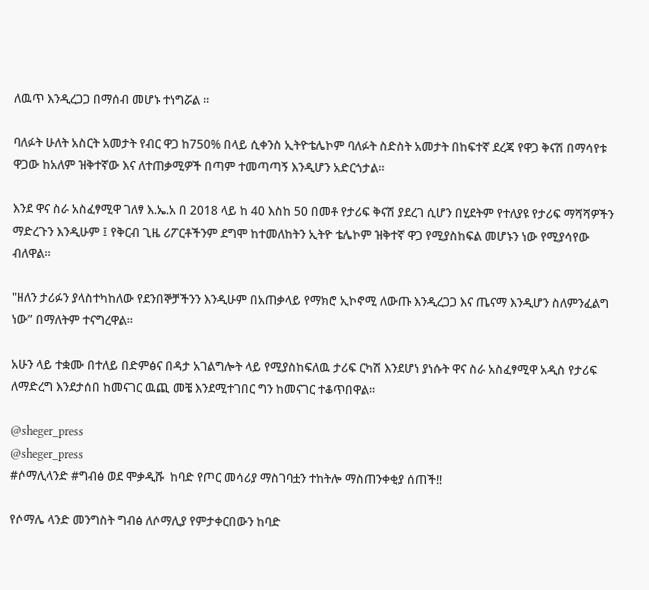ለዉጥ እንዲረጋጋ በማሰብ መሆኑ ተነግሯል ።

ባለፉት ሁለት አስርት አመታት የብር ዋጋ ከ750% በላይ ሲቀንስ ኢትዮቴሌኮም ባለፉት ስድስት አመታት በከፍተኛ ደረጃ የዋጋ ቅናሽ በማሳየቱ ዋጋው ከአለም ዝቅተኛው እና ለተጠቃሚዎች በጣም ተመጣጣኝ እንዲሆን አድርጎታል።

እንደ ዋና ስራ አስፈፃሚዋ ገለፃ እ.ኤ.አ በ 2018 ላይ ከ 40 እስከ 50 በመቶ የታሪፍ ቅናሽ ያደረገ ሲሆን በሂደትም የተለያዩ የታሪፍ ማሻሻዎችን ማድረጉን እንዲሁም ፤ የቅርብ ጊዜ ሪፖርቶችንም ደግሞ ከተመለከትን ኢትዮ ቴሌኮም ዝቅተኛ ዋጋ የሚያስከፍል መሆኑን ነው የሚያሳየው ብለዋል።

"ዘለን ታሪፉን ያላስተካከለው የደንበኞቻችንን እንዲሁም በአጠቃላይ የማክሮ ኢኮኖሚ ለውጡ እንዲረጋጋ እና ጤናማ እንዲሆን ስለምንፈልግ ነው” በማለትም ተናግረዋል።

አሁን ላይ ተቋሙ በተለይ በድምፅና በዳታ አገልግሎት ላይ የሚያስከፍለዉ ታሪፍ ርካሽ እንደሆነ ያነሱት ዋና ስራ አስፈፃሚዋ አዲስ የታሪፍ ለማድረግ እንደታሰበ ከመናገር ዉጪ መቼ እንደሚተገበር ግን ከመናገር ተቆጥበዋል።

@sheger_press
@sheger_press
#ሶማሊላንድ #ግብፅ ወደ ሞቃዲሹ  ከባድ የጦር መሳሪያ ማስገባቷን ተከትሎ ማስጠንቀቂያ ሰጠች‼

የሶማሌ ላንድ መንግስት ግብፅ ለሶማሊያ የምታቀርበውን ከባድ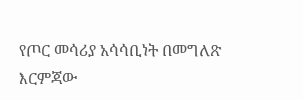የጦር መሳሪያ አሳሳቢነት በመግለጽ እርምጃው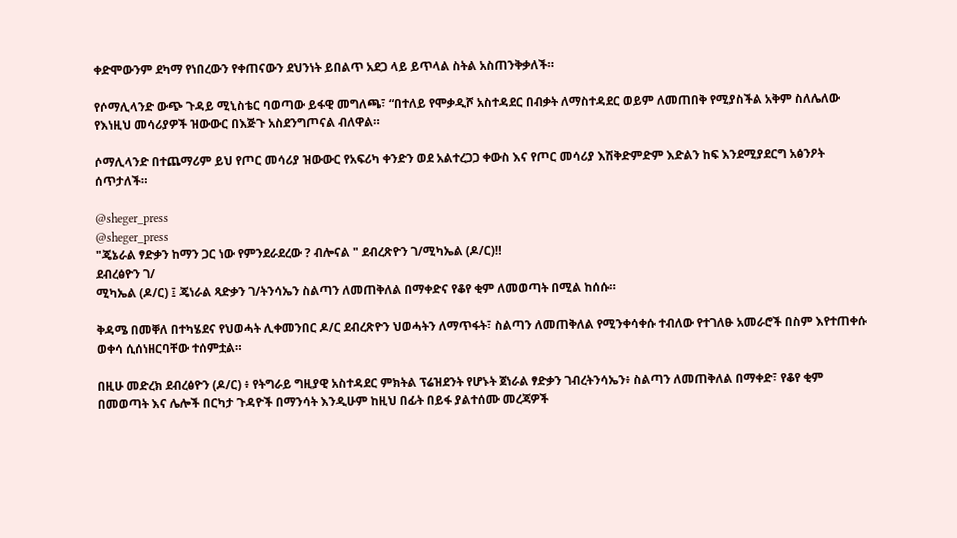ቀድሞውንም ደካማ የነበረውን የቀጠናውን ደህንነት ይበልጥ አደጋ ላይ ይጥላል ስትል አስጠንቅቃለች።

የሶማሊላንድ ውጭ ጉዳይ ሚኒስቴር ባወጣው ይፋዊ መግለጫ፣ “በተለይ የሞቃዲሾ አስተዳደር በብቃት ለማስተዳደር ወይም ለመጠበቅ የሚያስችል አቅም ስለሌለው የእነዚህ መሳሪያዎች ዝውውር በእጅጉ አስደንግጦናል ብለዋል።

ሶማሊላንድ በተጨማሪም ይህ የጦር መሳሪያ ዝውውር የአፍሪካ ቀንድን ወደ አልተረጋጋ ቀውስ እና የጦር መሳሪያ እሽቅድምድም እድልን ከፍ እንደሚያደርግ አፅንዖት ሰጥታለች።

@sheger_press
@sheger_press
"ጄኔራል ፃድቃን ከማን ጋር ነው የምንደራደረው ? ብሎናል " ደብረጽዮን ገ/ሚካኤል (ዶ/ር)‼
ደብረፅዮን ገ/
ሚካኤል (ዶ/ር) ፤ ጄነራል ጻድቃን ገ/ትንሳኤን ስልጣን ለመጠቅለል በማቀድና የቆየ ቂም ለመወጣት በሚል ከሰሱ።

ቅዳሜ በመቐለ በተካሄደና የህወሓት ሊቀመንበር ዶ/ር ደብረጽዮን ህወሓትን ለማጥፋት፣ ስልጣን ለመጠቅለል የሚንቀሳቀሱ ተብለው የተገለፁ አመራሮች በስም እየተጠቀሱ ወቀሳ ሲሰነዘርባቸው ተሰምቷል።

በዚሁ መድረክ ደብረፅዮን (ዶ/ር) ፥ የትግራይ ግዚያዊ አስተዳደር ምክትል ፕሬዝደንት የሆኑት ጀነራል ፃድቃን ገብረትንሳኤን፥ ስልጣን ለመጠቅለል በማቀድ፣ የቆየ ቂም በመወጣት እና ሌሎች በርካታ ጉዳዮች በማንሳት እንዲሁም ከዚህ በፊት በይፋ ያልተሰሙ መረጃዎች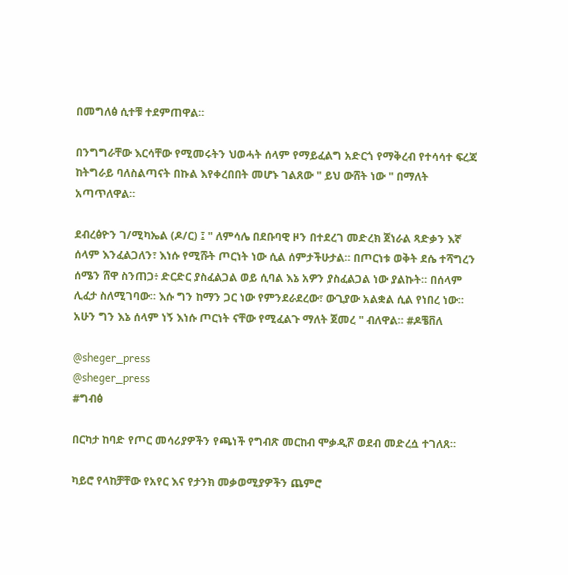በመግለፅ ሲተቹ ተደምጠዋል።

በንግግራቸው እርሳቸው የሚመሩትን ህወሓት ሰላም የማይፈልግ አድርጎ የማቅረብ የተሳሳተ ፍረጃ ከትግራይ ባለስልጣናት በኩል እየቀረበበት መሆኑ ገልጸው " ይህ ውሸት ነው " በማለት አጣጥለዋል።

ደብረፅዮን ገ/ሚካኤል (ዶ/ር) ፤ " ለምሳሌ በደቡባዊ ዞን በተደረገ መድረክ ጀነራል ጻድቃን እኛ ሰላም እንፈልጋለን፣ እነሱ የሚሹት ጦርነት ነው ሲል ሰምታችሁታል። በጦርነቱ ወቅት ደሴ ተሻግረን ሰሜን ሸዋ ስንጠጋ፥ ድርድር ያስፈልጋል ወይ ሲባል እኔ አዎን ያስፈልጋል ነው ያልኩት። በሰላም ሊፈታ ስለሚገባው። እሱ ግን ከማን ጋር ነው የምንደራደረው፣ ውጊያው አልቋል ሲል የነበረ ነው። አሁን ግን እኔ ሰላም ነኝ እነሱ ጦርነት ናቸው የሚፈልጉ ማለት ጀመረ " ብለዋል። #ዶቼቨለ

@sheger_press
@sheger_press
#ግብፅ

በርካታ ከባድ የጦር መሳሪያዎችን የጫነች የግብጽ መርከብ ሞቃዲሾ ወደብ መድረሷ ተገለጸ።

ካይሮ የላከቻቸው የአየር እና የታንክ መቃወሚያዎችን ጨምሮ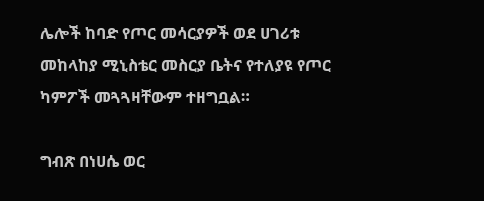ሌሎች ከባድ የጦር መሳርያዎች ወደ ሀገሪቱ መከላከያ ሚኒስቴር መስርያ ቤትና የተለያዩ የጦር ካምፖች መጓጓዛቸውም ተዘግቧል።

ግብጽ በነሀሴ ወር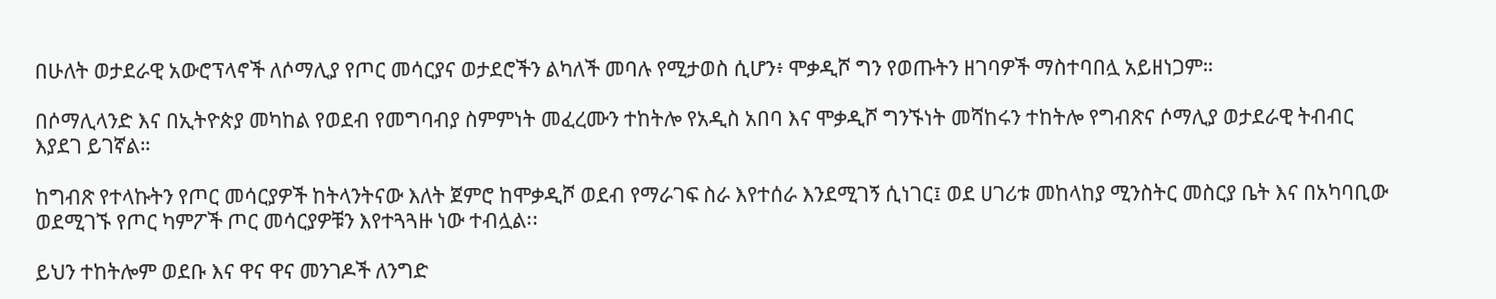በሁለት ወታደራዊ አውሮፕላኖች ለሶማሊያ የጦር መሳርያና ወታደሮችን ልካለች መባሉ የሚታወስ ሲሆን፥ ሞቃዲሾ ግን የወጡትን ዘገባዎች ማስተባበሏ አይዘነጋም።

በሶማሊላንድ እና በኢትዮጵያ መካከል የወደብ የመግባብያ ስምምነት መፈረሙን ተከትሎ የአዲስ አበባ እና ሞቃዲሾ ግንኙነት መሻከሩን ተከትሎ የግብጽና ሶማሊያ ወታደራዊ ትብብር እያደገ ይገኛል።

ከግብጽ የተላኩትን የጦር መሳርያዎች ከትላንትናው እለት ጀምሮ ከሞቃዲሾ ወደብ የማራገፍ ስራ እየተሰራ እንደሚገኝ ሲነገር፤ ወደ ሀገሪቱ መከላከያ ሚንስትር መስርያ ቤት እና በአካባቢው ወደሚገኙ የጦር ካምፖች ጦር መሳርያዎቹን እየተጓጓዙ ነው ተብሏል፡፡

ይህን ተከትሎም ወደቡ እና ዋና ዋና መንገዶች ለንግድ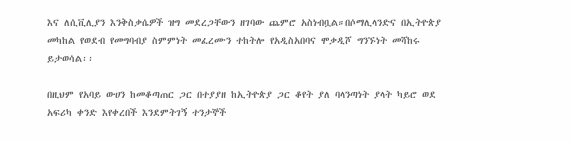እና ለሲቪሊያን እንቅስቃሴዎች ዝግ መደረጋቸውን ዘገባው ጨምሮ አስነብቧል።በሶማሊላንድና በኢትዮጵያ መካከል የወደብ የመግባብያ ስምምነት መፈረሙን ተከትሎ የአዲስአበባና ሞቃዲሾ ግንኙነት መሻከሩ ይታወሳል፡፡

በዚህም የአባይ ውሀን ከመቆጣጠር ጋር በተያያዘ ከኢትዮጵያ ጋር ቆየት ያለ ባላንጣነት ያላት ካይሮ ወደ አፍሪካ ቀንድ እየቀረበች እንደምትገኝ ተንታኞች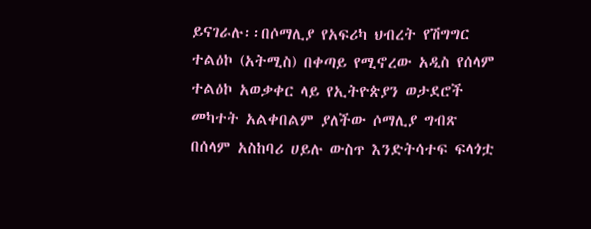ይናገራሉ፡፡በሶማሊያ የአፍሪካ ህብረት የሽግግር ተልዕኮ (አትሚስ) በቀጣይ የሚኖረው አዲስ የሰላም ተልዕኮ አወቃቀር ላይ የኢትዮጵያን ወታደሮች መካተት አልቀበልም ያለችው ሶማሊያ ግብጽ በሰላም አስከባሪ ሀይሉ ውስጥ እንድትሳተፍ ፍላጎቷ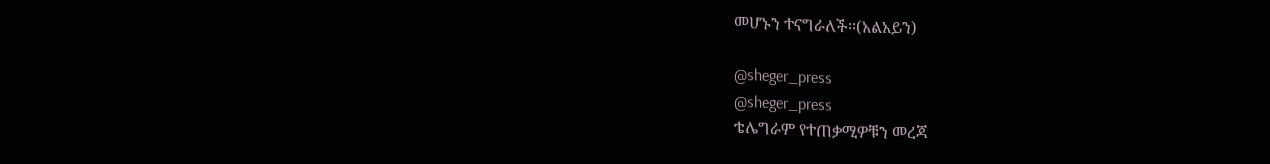መሆኑን ተናግራለች፡፡(አልአይን)

@sheger_press
@sheger_press
ቴሌግራም የተጠቃሚዎቹን መረጃ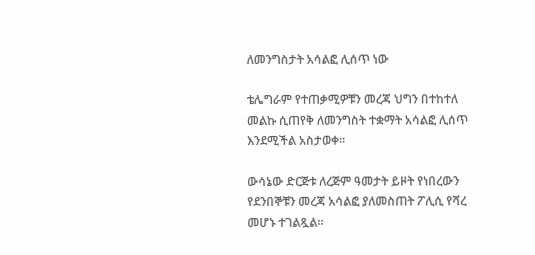ለመንግስታት አሳልፎ ሊሰጥ ነው

ቴሌግራም የተጠቃሚዎቹን መረጃ ህግን በተከተለ መልኩ ሲጠየቅ ለመንግስት ተቋማት አሳልፎ ሊሰጥ እንደሚችል አስታወቀ።

ውሳኔው ድርጅቱ ለረጅም ዓመታት ይዞት የነበረውን የደንበኞቹን መረጃ አሳልፎ ያለመስጠት ፖሊሲ የሻረ መሆኑ ተገልጿል።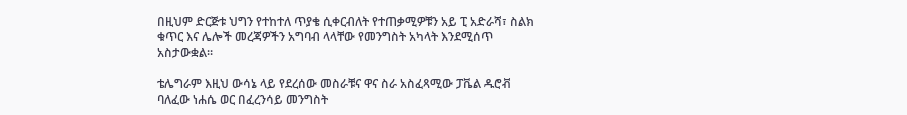በዚህም ድርጅቱ ህግን የተከተለ ጥያቄ ሲቀርብለት የተጠቃሚዎቹን አይ ፒ አድራሻ፣ ስልክ ቁጥር እና ሌሎች መረጃዎችን አግባብ ላላቸው የመንግስት አካላት እንደሚሰጥ አስታውቋል።

ቴሌግራም እዚህ ውሳኔ ላይ የደረሰው መስራቹና ዋና ስራ አስፈጻሚው ፓቬል ዱሮቭ ባለፈው ነሐሴ ወር በፈረንሳይ መንግስት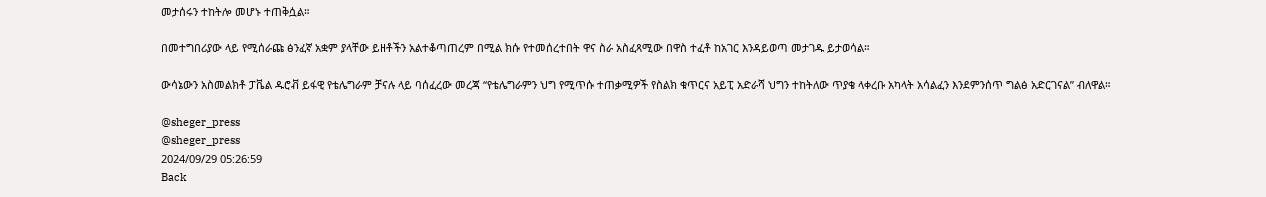መታሰሩን ተከትሎ መሆኑ ተጠቅሷል።

በመተግበሪያው ላይ የሚሰራጩ ፅንፈኛ አቋም ያላቸው ይዘቶችን አልተቆጣጠረም በሚል ክሱ የተመሰረተበት ዋና ስራ አስፈጻሚው በዋስ ተፈቶ ከአገር እንዳይወጣ መታገዱ ይታወሳል።

ውሳኔውን አስመልክቶ ፓቬል ዱሮቭ ይፋዊ የቴሌግራም ቻናሉ ላይ ባሰፈረው መረጃ “የቴሌግራምን ህግ የሚጥሱ ተጠቃሚዎች የስልክ ቁጥርና አይፒ አድራሻ ህግን ተከትለው ጥያቄ ላቀረቡ አካላት አሳልፈን እንደምንሰጥ ግልፅ አድርገናል” ብለዋል።

@sheger_press
@sheger_press
2024/09/29 05:26:59
Back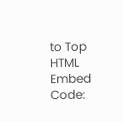to Top
HTML Embed Code: